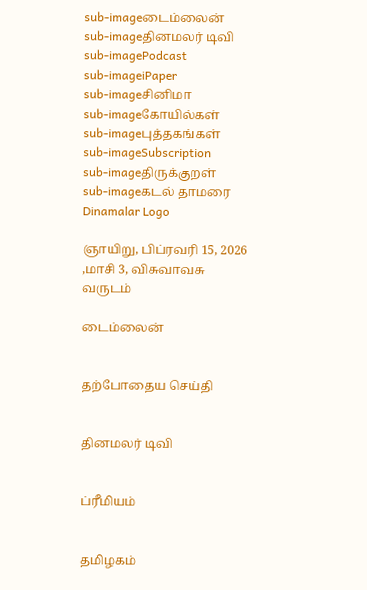sub-imageடைம்லைன்
sub-imageதினமலர் டிவி
sub-imagePodcast
sub-imageiPaper
sub-imageசினிமா
sub-imageகோயில்கள்
sub-imageபுத்தகங்கள்
sub-imageSubscription
sub-imageதிருக்குறள்
sub-imageகடல் தாமரை
Dinamalar Logo

ஞாயிறு, பிப்ரவரி 15, 2026 ,மாசி 3, விசுவாவசு வருடம்

டைம்லைன்


தற்போதைய செய்தி


தினமலர் டிவி


ப்ரீமியம்


தமிழகம்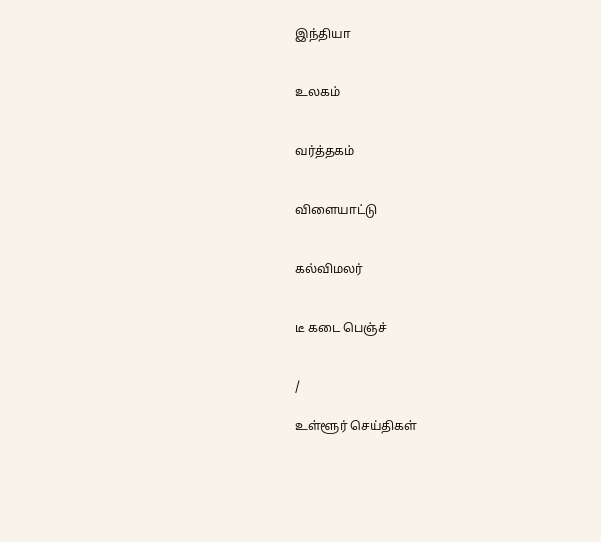இந்தியா


உலகம்


வர்த்தகம்


விளையாட்டு


கல்விமலர்


டீ கடை பெஞ்ச்


/

உள்ளூர் செய்திகள்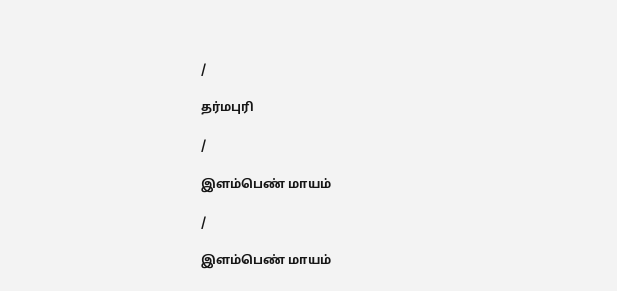/

தர்மபுரி

/

இளம்பெண் மாயம்

/

இளம்பெண் மாயம்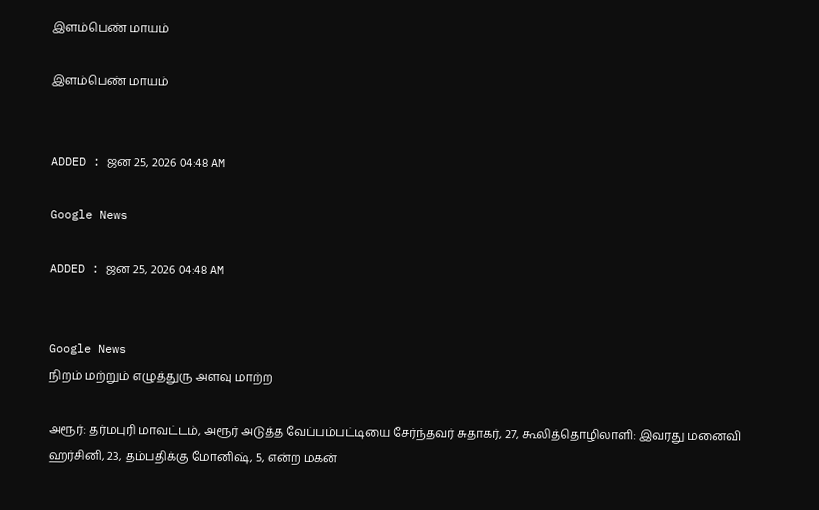இளம்பெண் மாயம்

இளம்பெண் மாயம்


ADDED : ஜன 25, 2026 04:48 AM

Google News

ADDED : ஜன 25, 2026 04:48 AM


Google News
நிறம் மற்றும் எழுத்துரு அளவு மாற்ற

அரூர்: தர்மபுரி மாவட்டம், அரூர் அடுத்த வேப்பம்பட்டியை சேர்ந்தவர் சுதாகர், 27, கூலித்தொழிலாளி: இவரது மனைவி ஹர்சினி, 23, தம்பதிக்கு மோனிஷ், 5, என்ற மகன்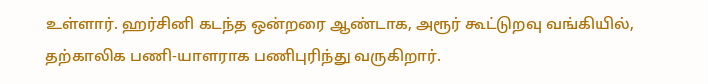உள்ளார். ஹர்சினி கடந்த ஒன்றரை ஆண்டாக, அரூர் கூட்டுறவு வங்கியில், தற்காலிக பணி-யாளராக பணிபுரிந்து வருகிறார்.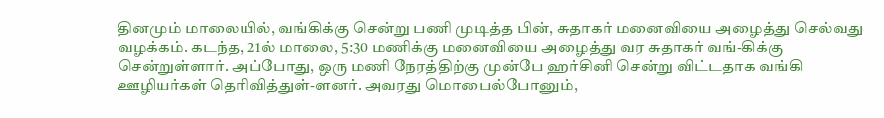தினமும் மாலையில், வங்கிக்கு சென்று பணி முடித்த பின், சுதாகர் மனைவியை அழைத்து செல்வது வழக்கம். கடந்த, 21ல் மாலை, 5:30 மணிக்கு மனைவியை அழைத்து வர சுதாகர் வங்-கிக்கு சென்றுள்ளார். அப்போது, ஒரு மணி நேரத்திற்கு முன்பே ஹர்சினி சென்று விட்டதாக வங்கி ஊழியர்கள் தெரிவித்துள்-ளனர். அவரது மொபைல்போனும்,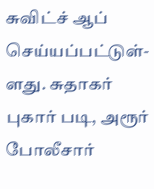சுவிட்ச் ஆப் செய்யப்பட்டுள்-ளது. சுதாகர் புகார் படி, அரூர் போலீசார்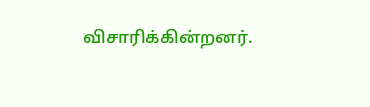விசாரிக்கின்றனர்.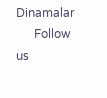Dinamalar
      Follow us